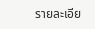รายละเอีย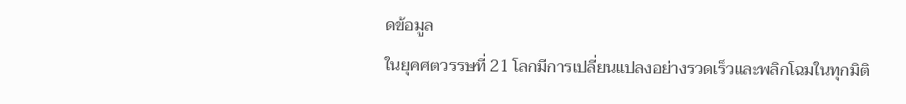ดข้อมูล
ในยุคศตวรรษที่ 21 โลกมีการเปลี่ยนแปลงอย่างรวดเร็วและพลิกโฉมในทุกมิติ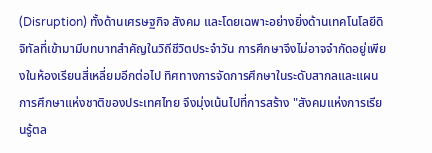(Disruption) ทั้งด้านเศรษฐกิจ สังคม และโดยเฉพาะอย่างยิ่งด้านเทคโนโลยีดิจิทัลที่เข้ามามีบทบาทสำคัญในวิถีชีวิตประจำวัน การศึกษาจึงไม่อาจจำกัดอยู่เพียงในห้องเรียนสี่เหลี่ยมอีกต่อไป ทิศทางการจัดการศึกษาในระดับสากลและแผนการศึกษาแห่งชาติของประเทศไทย จึงมุ่งเน้นไปที่การสร้าง "สังคมแห่งการเรียนรู้ตล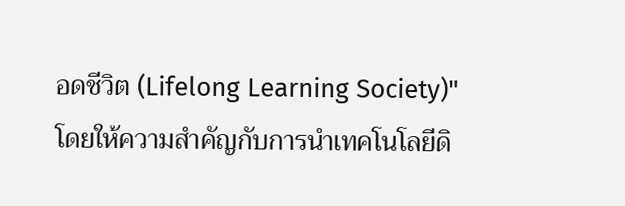อดชีวิต (Lifelong Learning Society)" โดยให้ความสำคัญกับการนำเทคโนโลยีดิ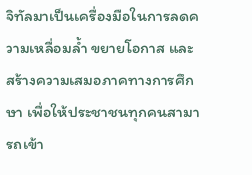จิทัลมาเป็นเครื่องมือในการลดความเหลื่อมล้ำ ขยายโอกาส และสร้างความเสมอภาคทางการศึกษา เพื่อให้ประชาชนทุกคนสามารถเข้า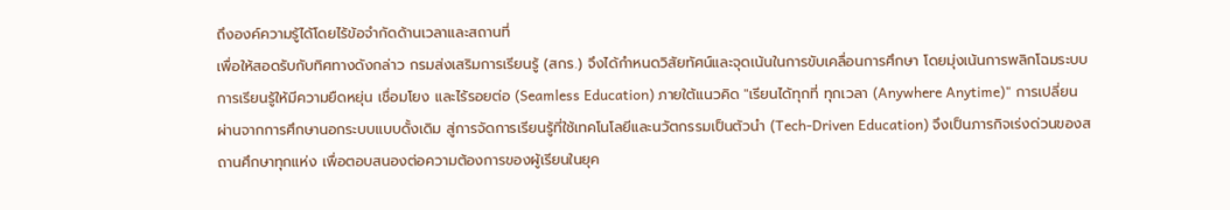ถึงองค์ความรู้ได้โดยไร้ข้อจำกัดด้านเวลาและสถานที่
เพื่อให้สอดรับกับทิศทางดังกล่าว กรมส่งเสริมการเรียนรู้ (สกร.) จึงได้กำหนดวิสัยทัศน์และจุดเน้นในการขับเคลื่อนการศึกษา โดยมุ่งเน้นการพลิกโฉมระบบการเรียนรู้ให้มีความยืดหยุ่น เชื่อมโยง และไร้รอยต่อ (Seamless Education) ภายใต้แนวคิด "เรียนได้ทุกที่ ทุกเวลา (Anywhere Anytime)" การเปลี่ยนผ่านจากการศึกษานอกระบบแบบดั้งเดิม สู่การจัดการเรียนรู้ที่ใช้เทคโนโลยีและนวัตกรรมเป็นตัวนำ (Tech-Driven Education) จึงเป็นภารกิจเร่งด่วนของสถานศึกษาทุกแห่ง เพื่อตอบสนองต่อความต้องการของผู้เรียนในยุค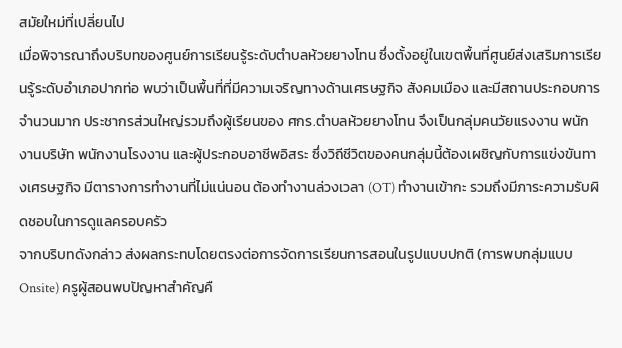สมัยใหม่ที่เปลี่ยนไป
เมื่อพิจารณาถึงบริบทของศูนย์การเรียนรู้ระดับตำบลห้วยยางโทน ซึ่งตั้งอยู่ในเขตพื้นที่ศูนย์ส่งเสริมการเรียนรู้ระดับอำเภอปากท่อ พบว่าเป็นพื้นที่ที่มีความเจริญทางด้านเศรษฐกิจ สังคมเมือง และมีสถานประกอบการจำนวนมาก ประชากรส่วนใหญ่รวมถึงผู้เรียนของ ศกร.ตำบลห้วยยางโทน จึงเป็นกลุ่มคนวัยแรงงาน พนักงานบริษัท พนักงานโรงงาน และผู้ประกอบอาชีพอิสระ ซึ่งวิถีชีวิตของคนกลุ่มนี้ต้องเผชิญกับการแข่งขันทางเศรษฐกิจ มีตารางการทำงานที่ไม่แน่นอน ต้องทำงานล่วงเวลา (OT) ทำงานเข้ากะ รวมถึงมีภาระความรับผิดชอบในการดูแลครอบครัว
จากบริบทดังกล่าว ส่งผลกระทบโดยตรงต่อการจัดการเรียนการสอนในรูปแบบปกติ (การพบกลุ่มแบบ Onsite) ครูผู้สอนพบปัญหาสำคัญคื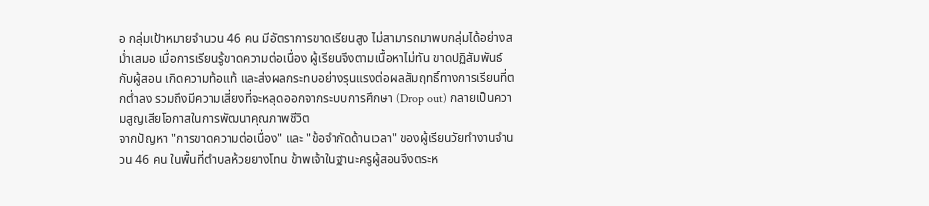อ กลุ่มเป้าหมายจำนวน 46 คน มีอัตราการขาดเรียนสูง ไม่สามารถมาพบกลุ่มได้อย่างสม่ำเสมอ เมื่อการเรียนรู้ขาดความต่อเนื่อง ผู้เรียนจึงตามเนื้อหาไม่ทัน ขาดปฏิสัมพันธ์กับผู้สอน เกิดความท้อแท้ และส่งผลกระทบอย่างรุนแรงต่อผลสัมฤทธิ์ทางการเรียนที่ตกต่ำลง รวมถึงมีความเสี่ยงที่จะหลุดออกจากระบบการศึกษา (Drop out) กลายเป็นความสูญเสียโอกาสในการพัฒนาคุณภาพชีวิต
จากปัญหา "การขาดความต่อเนื่อง" และ "ข้อจำกัดด้านเวลา" ของผู้เรียนวัยทำงานจำนวน 46 คน ในพื้นที่ตำบลห้วยยางโทน ข้าพเจ้าในฐานะครูผู้สอนจึงตระห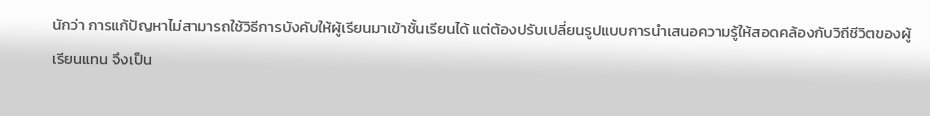นักว่า การแก้ปัญหาไม่สามารถใช้วิธีการบังคับให้ผู้เรียนมาเข้าชั้นเรียนได้ แต่ต้องปรับเปลี่ยนรูปแบบการนำเสนอความรู้ให้สอดคล้องกับวิถีชีวิตของผู้เรียนแทน จึงเป็น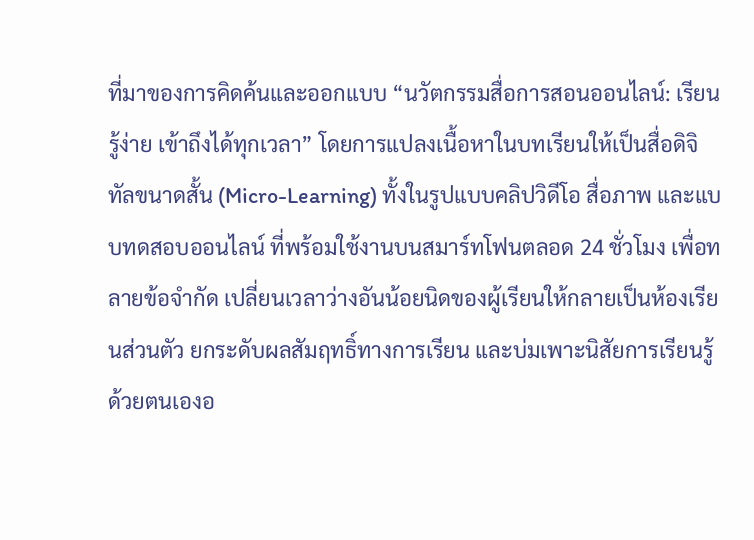ที่มาของการคิดค้นและออกแบบ “นวัตกรรมสื่อการสอนออนไลน์: เรียนรู้ง่าย เข้าถึงได้ทุกเวลา” โดยการแปลงเนื้อหาในบทเรียนให้เป็นสื่อดิจิทัลขนาดสั้น (Micro-Learning) ทั้งในรูปแบบคลิปวิดีโอ สื่อภาพ และแบบทดสอบออนไลน์ ที่พร้อมใช้งานบนสมาร์ทโฟนตลอด 24 ชั่วโมง เพื่อทลายข้อจำกัด เปลี่ยนเวลาว่างอันน้อยนิดของผู้เรียนให้กลายเป็นห้องเรียนส่วนตัว ยกระดับผลสัมฤทธิ์ทางการเรียน และบ่มเพาะนิสัยการเรียนรู้ด้วยตนเองอ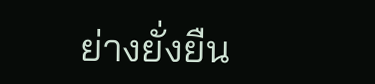ย่างยั่งยืน